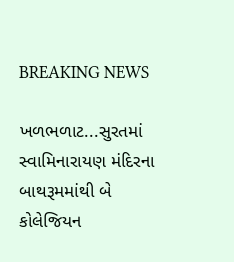BREAKING NEWS

ખળભળાટ...સુરતમાં સ્વામિનારાયણ મંદિરના બાથરૂમમાંથી બે કોલેજિયન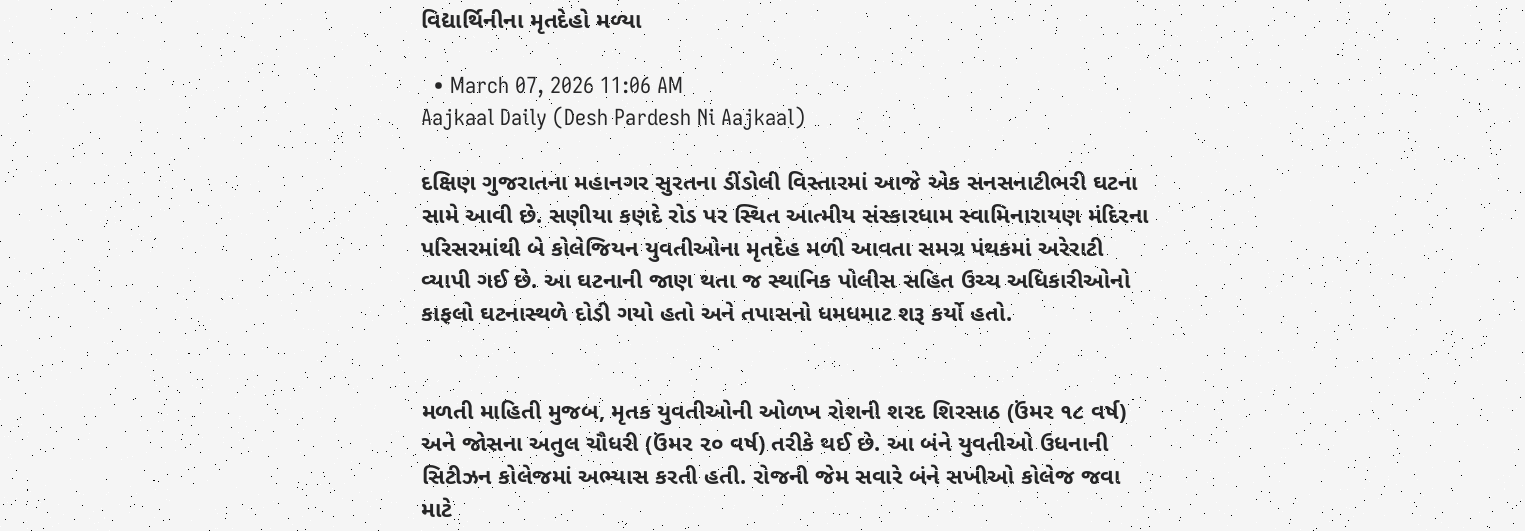વિદ્યાર્થિનીના મૃતદેહો મળ્યા

  • March 07, 2026 11:06 AM
Aajkaal Daily (Desh Pardesh Ni Aajkaal)

દક્ષિણ ગુજરાતના મહાનગર સુરતના ડીંડોલી વિસ્તારમાં આજે એક સનસનાટીભરી ઘટના સામે આવી છે. સણીયા કણદે રોડ પર સ્થિત આત્મીય સંસ્કારધામ સ્વામિનારાયણ મંદિરના પરિસરમાંથી બે કોલેજિયન યુવતીઓના મૃતદેહ મળી આવતા સમગ્ર પંથકમાં અરેરાટી વ્યાપી ગઈ છે. આ ઘટનાની જાણ થતા જ સ્થાનિક પોલીસ સહિત ઉચ્ચ અધિકારીઓનો કાફલો ઘટનાસ્થળે દોડી ગયો હતો અને તપાસનો ધમધમાટ શરૂ કર્યો હતો.


મળતી માહિતી મુજબ, મૃતક યુવતીઓની ઓળખ રોશની શરદ શિરસાઠ (ઉંમર ૧૮ વર્ષ) અને જોસના અતુલ ચૌધરી (ઉંમર ૨૦ વર્ષ) તરીકે થઈ છે. આ બંને યુવતીઓ ઉધનાની સિટીઝન કોલેજમાં અભ્યાસ કરતી હતી. રોજની જેમ સવારે બંને સખીઓ કોલેજ જવા માટે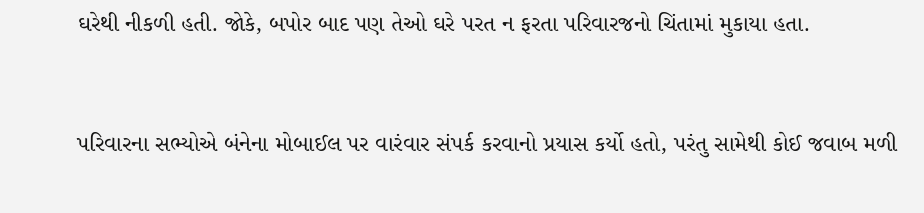ઘરેથી નીકળી હતી. જોકે, બપોર બાદ પણ તેઓ ઘરે પરત ન ફરતા પરિવારજનો ચિંતામાં મુકાયા હતા.


પરિવારના સભ્યોએ બંનેના મોબાઈલ પર વારંવાર સંપર્ક કરવાનો પ્રયાસ કર્યો હતો, પરંતુ સામેથી કોઈ જવાબ મળી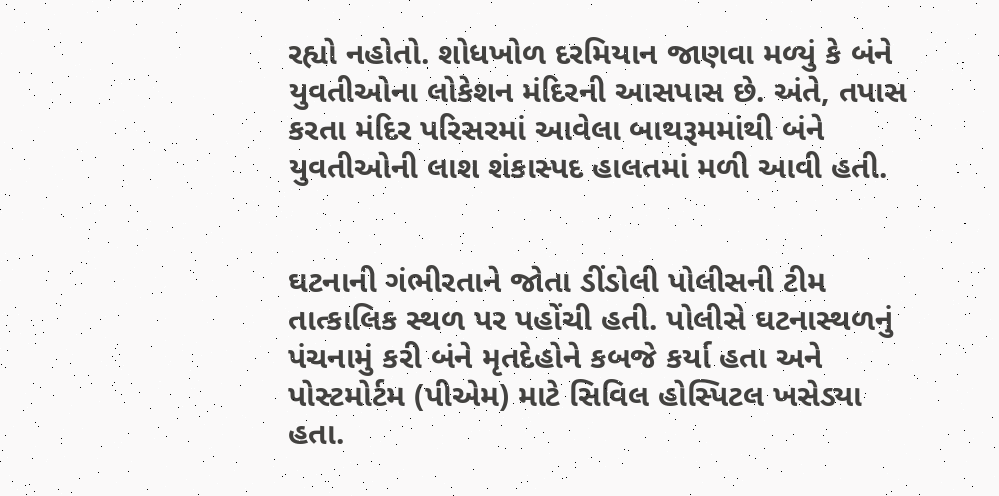રહ્યો નહોતો. શોધખોળ દરમિયાન જાણવા મળ્યું કે બંને યુવતીઓના લોકેશન મંદિરની આસપાસ છે. અંતે, તપાસ કરતા મંદિર પરિસરમાં આવેલા બાથરૂમમાંથી બંને યુવતીઓની લાશ શંકાસ્પદ હાલતમાં મળી આવી હતી.


ઘટનાની ગંભીરતાને જોતા ડીંડોલી પોલીસની ટીમ તાત્કાલિક સ્થળ પર પહોંચી હતી. પોલીસે ઘટનાસ્થળનું પંચનામું કરી બંને મૃતદેહોને કબજે કર્યા હતા અને પોસ્ટમોર્ટમ (પીએમ) માટે સિવિલ હોસ્પિટલ ખસેડ્યા હતા.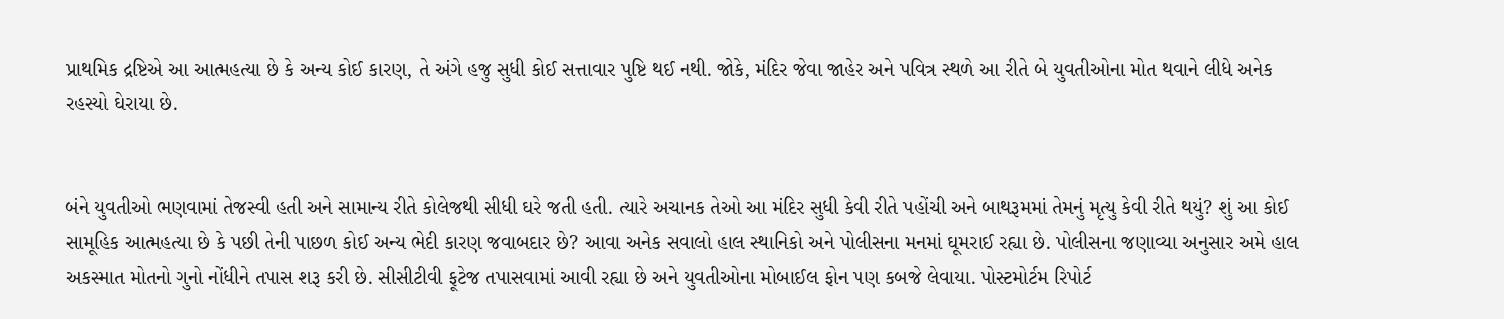પ્રાથમિક દ્રષ્ટિએ આ આત્મહત્યા છે કે અન્ય કોઈ કારણ, તે અંગે હજુ સુધી કોઈ સત્તાવાર પુષ્ટિ થઈ નથી. જોકે, મંદિર જેવા જાહેર અને પવિત્ર સ્થળે આ રીતે બે યુવતીઓના મોત થવાને લીધે અનેક રહસ્યો ઘેરાયા છે.


બંને યુવતીઓ ભણવામાં તેજસ્વી હતી અને સામાન્ય રીતે કોલેજથી સીધી ઘરે જતી હતી. ત્યારે અચાનક તેઓ આ મંદિર સુધી કેવી રીતે પહોંચી અને બાથરૂમમાં તેમનું મૃત્યુ કેવી રીતે થયું? શું આ કોઈ સામૂહિક આત્મહત્યા છે કે પછી તેની પાછળ કોઈ અન્ય ભેદી કારણ જવાબદાર છે? આવા અનેક સવાલો હાલ સ્થાનિકો અને પોલીસના મનમાં ઘૂમરાઈ રહ્યા છે. પોલીસના જણાવ્યા અનુસાર અમે હાલ અકસ્માત મોતનો ગુનો નોંધીને તપાસ શરૂ કરી છે. સીસીટીવી ફૂટેજ તપાસવામાં આવી રહ્યા છે અને યુવતીઓના મોબાઈલ ફોન પણ કબજે લેવાયા. પોસ્ટમોર્ટમ રિપોર્ટ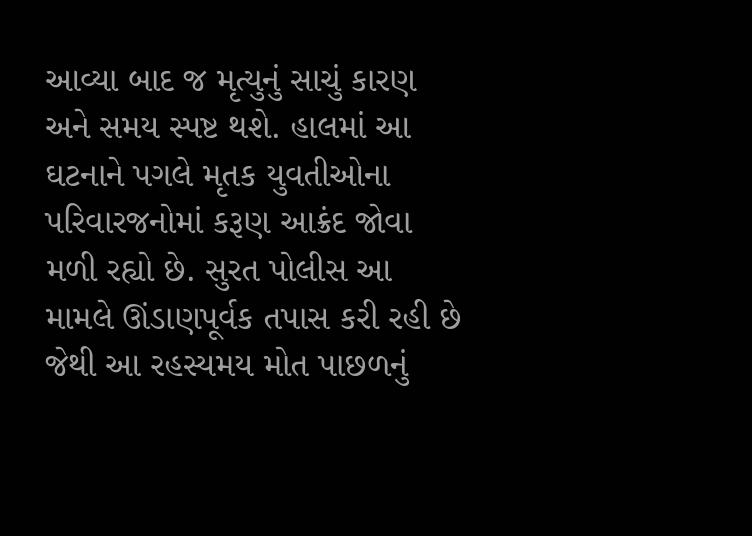આવ્યા બાદ જ મૃત્યુનું સાચું કારણ અને સમય સ્પષ્ટ થશે. હાલમાં આ ઘટનાને પગલે મૃતક યુવતીઓના પરિવારજનોમાં કરૂણ આક્રંદ જોવા મળી રહ્યો છે. સુરત પોલીસ આ મામલે ઊંડાણપૂર્વક તપાસ કરી રહી છે જેથી આ રહસ્યમય મોત પાછળનું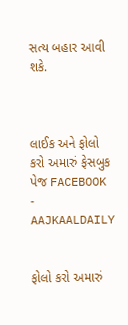સત્ય બહાર આવી શકે.



લાઈક અને ફોલો કરો અમારું ફેસબુક પેજ FACEBOOK - AAJKAALDAILY


ફોલો કરો અમારું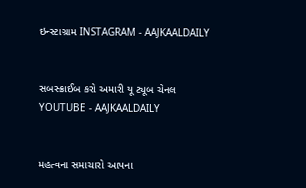ઇન્સ્ટાગ્રામ INSTAGRAM - AAJKAALDAILY


સબસ્ક્રાઈબ કરો અમારી યૂ ટ્યૂબ ચેનલ YOUTUBE - AAJKAALDAILY


મહત્વના સમાચારો આપના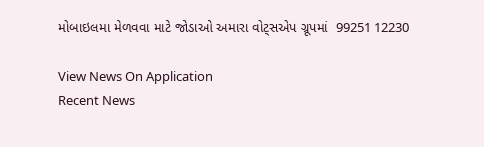મોબાઇલમા મેળવવા માટે જોડાઓ અમારા વોટ્સએપ ગ્રૂપમાં  99251 12230

View News On Application
Recent News